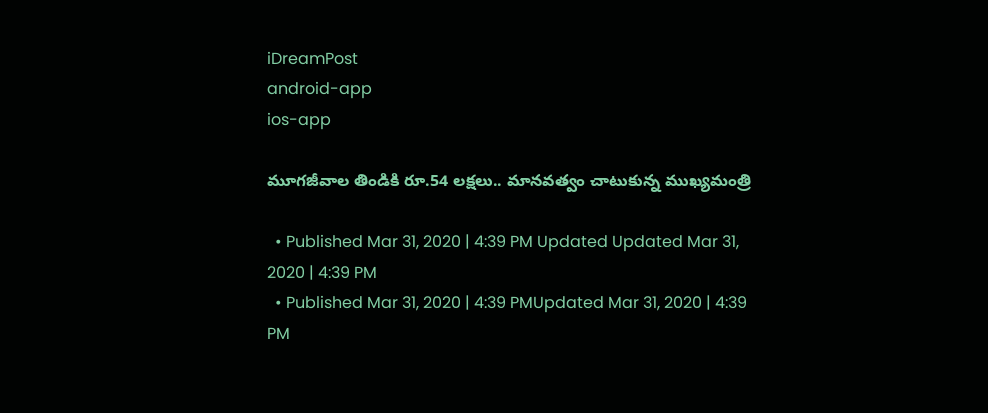iDreamPost
android-app
ios-app

మూగజీవాల తిండికి రూ.54 లక్షలు.. మానవత్వం చాటుకున్న ముఖ్యమంత్రి

  • Published Mar 31, 2020 | 4:39 PM Updated Updated Mar 31, 2020 | 4:39 PM
  • Published Mar 31, 2020 | 4:39 PMUpdated Mar 31, 2020 | 4:39 PM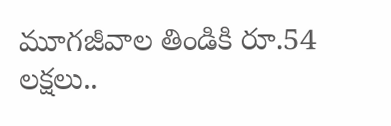మూగజీవాల తిండికి రూ.54 లక్షలు..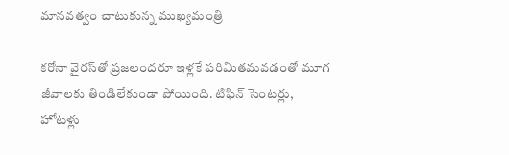మానవత్వం చాటుకున్న ముఖ్యమంత్రి

కరోనా వైరస్‌తో ప్రజలందరూ ఇళ్లకే పరిమితమవడంతో మూగ జీవాలకు తిండిలేకుండా పోయింది. టిఫిన్‌ సెంటర్లు, హోటళ్లు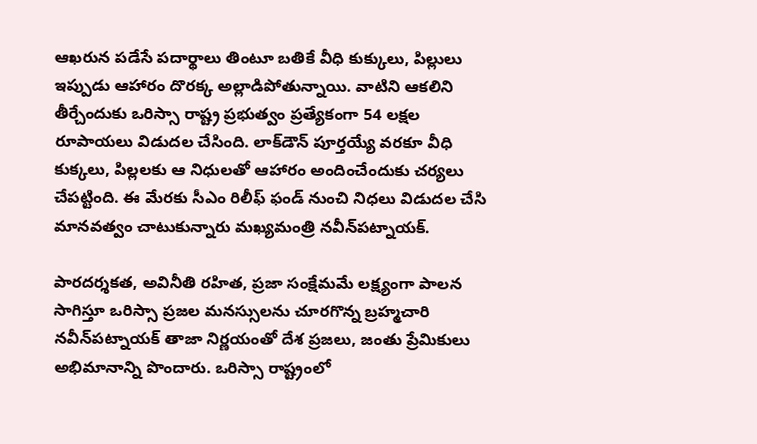ఆఖరున పడేసే పదార్థాలు తింటూ బతికే వీధి కుక్కులు, పిల్లులు ఇప్పుడు ఆహారం దొరక్క అల్లాడిపోతున్నాయి. వాటిని ఆకలిని తీర్చేందుకు ఒరిస్సా రాష్ట్ర ప్రభుత్వం ప్రత్యేకంగా 54 లక్షల రూపాయలు విడుదల చేసింది. లాక్‌డౌన్‌ పూర్తయ్యే వరకూ వీధి కుక్కలు, పిల్లలకు ఆ నిధులతో ఆహారం అందించేందుకు చర్యలు చేపట్టింది. ఈ మేరకు సీఎం రిలీఫ్‌ ఫండ్‌ నుంచి నిధలు విడుదల చేసి మానవత్వం చాటుకున్నారు మఖ్యమంత్రి నవీన్‌పట్నాయక్‌.

పారదర్శకత, అవినీతి రహిత, ప్రజా సంక్షేమమే లక్ష్యంగా పాలన సాగిస్తూ ఒరిస్సా ప్రజల మనస్సులను చూరగొన్న బ్రహ్మచారి నవీన్‌పట్నాయక్‌ తాజా నిర్ణయంతో దేశ ప్రజలు, జంతు ప్రేమికులు అభిమానాన్ని పొందారు. ఒరిస్సా రాష్ట్రంలో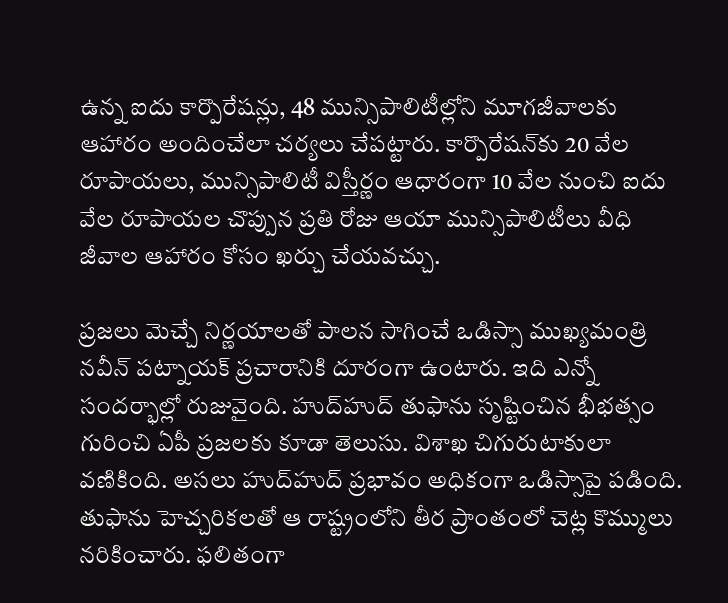ఉన్న ఐదు కార్పొరేషన్లు, 48 మున్సిపాలిటీల్లోని మూగజీవాలకు ఆహారం అందించేలా చర్యలు చేపట్టారు. కార్పొరేషన్‌కు 20 వేల రూపాయలు, మున్సిపాలిటీ విస్తీర్ణం ఆధారంగా 10 వేల నుంచి ఐదు వేల రూపాయల చొప్పున ప్రతి రోజు ఆయా మున్సిపాలిటీలు వీధి జీవాల ఆహారం కోసం ఖర్చు చేయవచ్చు.

ప్రజలు మెచ్చే నిర్ణయాలతో పాలన సాగించే ఒడిస్సా ముఖ్యమంత్రి నవీన్‌ పట్నాయక్‌ ప్రచారానికి దూరంగా ఉంటారు. ఇది ఎన్నో సందర్భాల్లో రుజువైంది. హుద్‌హుద్‌ తుఫాను సృష్టించిన భీభత్సం గురించి ఏపీ ప్రజలకు కూడా తెలుసు. విశాఖ చిగురుటాకులా వణికింది. అసలు హుద్‌హుద్‌ ప్రభావం అధికంగా ఒడిస్సాపై పడింది. తుఫాను హెచ్చరికలతో ఆ రాష్ట్రంలోని తీర ప్రాంతంలో చెట్ల కొమ్ములు నరికించారు. ఫలితంగా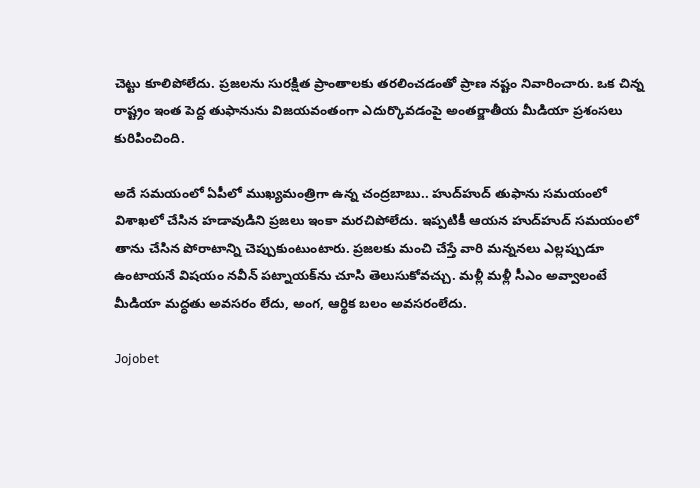చెట్టు కూలిపోలేదు. ప్రజలను సురక్షిత ప్రాంతాలకు తరలించడంతో ప్రాణ నష్టం నివారించారు. ఒక చిన్న రాష్ట్రం ఇంత పెద్ద తుఫానును విజయవంతంగా ఎదుర్కొవడంపై అంతర్జాతీయ మీడియా ప్రశంసలు కురిపించింది.

అదే సమయంలో ఏపీలో ముఖ్యమంత్రిగా ఉన్న చంద్రబాబు.. హుద్‌హుద్‌ తుఫాను సమయంలో విశాఖలో చేసిన హడావుడిని ప్రజలు ఇంకా మరచిపోలేదు. ఇప్పటికీ ఆయన హుద్‌హుద్‌ సమయంలో తాను చేసిన పోరాటాన్ని చెప్పుకుంటుంటారు. ప్రజలకు మంచి చేస్తే వారి మన్ననలు ఎల్లప్పుడూ ఉంటాయనే విషయం నవీన్‌ పట్నాయక్‌ను చూసి తెలుసుకోవచ్చు. మళ్లీ మళ్లీ సీఎం అవ్వాలంటే మీడియా మద్ధతు అవసరం లేదు, అంగ, ఆర్థిక బలం అవసరంలేదు.

Jojobet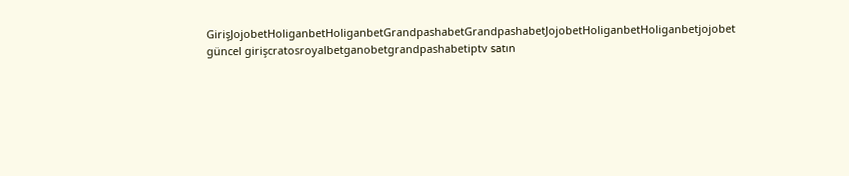GirişJojobetHoliganbetHoliganbetGrandpashabetGrandpashabetJojobetHoliganbetHoliganbetjojobet güncel girişcratosroyalbetganobetgrandpashabetiptv satın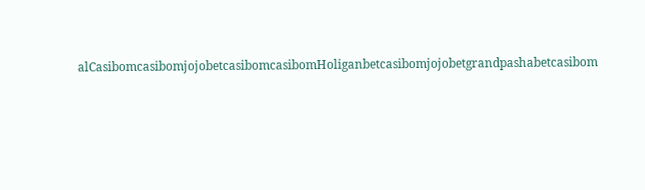alCasibomcasibomjojobetcasibomcasibomHoliganbetcasibomjojobetgrandpashabetcasibom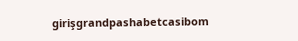girişgrandpashabetcasibom